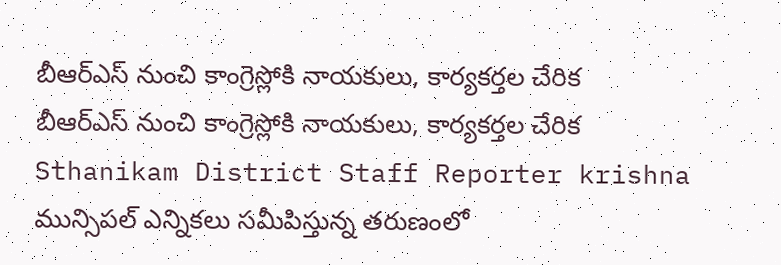బీఆర్ఎస్ నుంచి కాంగ్రెస్లోకి నాయకులు, కార్యకర్తల చేరిక
బీఆర్ఎస్ నుంచి కాంగ్రెస్లోకి నాయకులు, కార్యకర్తల చేరిక
Sthanikam District Staff Reporter krishna
మున్సిపల్ ఎన్నికలు సమీపిస్తున్న తరుణంలో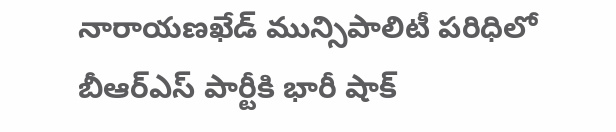నారాయణఖేడ్ మున్సిపాలిటీ పరిధిలో బీఆర్ఎస్ పార్టీకి భారీ షాక్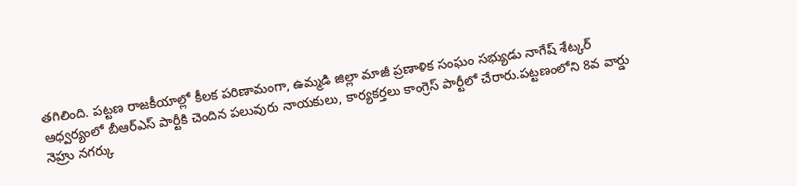తగిలింది. పట్టణ రాజకీయాల్లో కీలక పరిణామంగా, ఉమ్మడి జిల్లా మాజీ ప్రణాళిక సంఘం సభ్యుడు నాగేష్ శేట్కర్ ఆధ్వర్యంలో బీఆర్ఎస్ పార్టీకి చెందిన పలువురు నాయకులు, కార్యకర్తలు కాంగ్రెస్ పార్టీలో చేరారు.పట్టణంలోని 8వ వార్డు నెహ్రు నగర్కు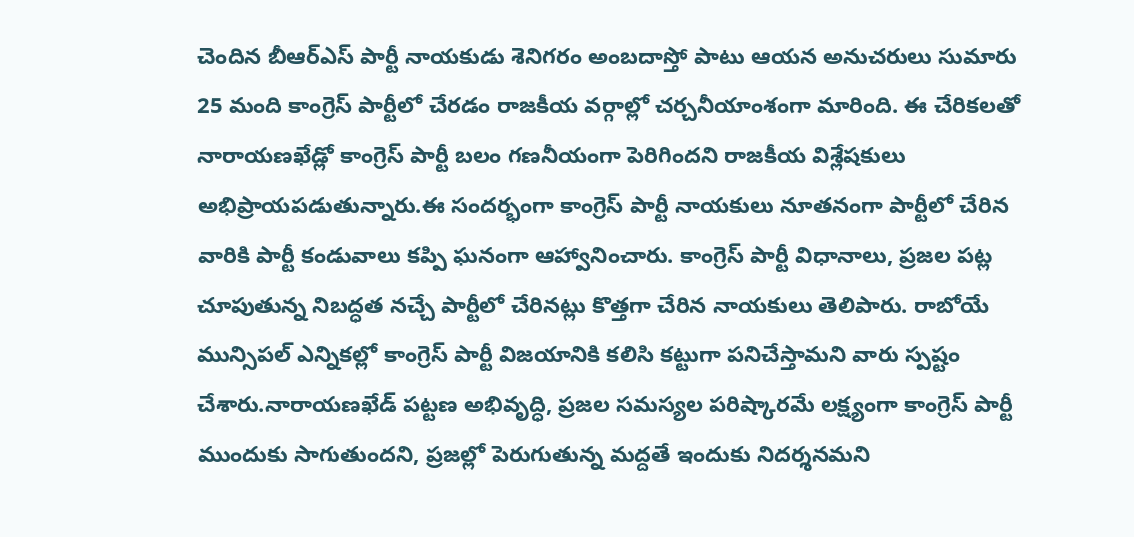చెందిన బీఆర్ఎస్ పార్టీ నాయకుడు శెనిగరం అంబదాస్తో పాటు ఆయన అనుచరులు సుమారు 25 మంది కాంగ్రెస్ పార్టీలో చేరడం రాజకీయ వర్గాల్లో చర్చనీయాంశంగా మారింది. ఈ చేరికలతో నారాయణఖేడ్లో కాంగ్రెస్ పార్టీ బలం గణనీయంగా పెరిగిందని రాజకీయ విశ్లేషకులు అభిప్రాయపడుతున్నారు.ఈ సందర్భంగా కాంగ్రెస్ పార్టీ నాయకులు నూతనంగా పార్టీలో చేరిన వారికి పార్టీ కండువాలు కప్పి ఘనంగా ఆహ్వానించారు. కాంగ్రెస్ పార్టీ విధానాలు, ప్రజల పట్ల చూపుతున్న నిబద్ధత నచ్చే పార్టీలో చేరినట్లు కొత్తగా చేరిన నాయకులు తెలిపారు. రాబోయే మున్సిపల్ ఎన్నికల్లో కాంగ్రెస్ పార్టీ విజయానికి కలిసి కట్టుగా పనిచేస్తామని వారు స్పష్టం చేశారు.నారాయణఖేడ్ పట్టణ అభివృద్ధి, ప్రజల సమస్యల పరిష్కారమే లక్ష్యంగా కాంగ్రెస్ పార్టీ ముందుకు సాగుతుందని, ప్రజల్లో పెరుగుతున్న మద్దతే ఇందుకు నిదర్శనమని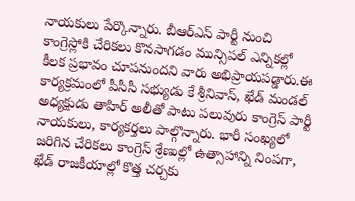నాయకులు పేర్కొన్నారు. బీఆర్ఎస్ పార్టీ నుంచి కాంగ్రెస్లోకి చేరికలు కొనసాగడం మున్సిపల్ ఎన్నికల్లో కీలక ప్రభావం చూపనుందని వారు అభిప్రాయపడ్డారు.ఈ కార్యక్రమంలో పీసీసీ సభ్యుడు కే శ్రీనివాస్, ఖేడ్ మండల్ అధ్యక్షుడు తాహిర్ అలీతో పాటు పలువురు కాంగ్రెస్ పార్టీ నాయకులు, కార్యకర్తలు పాల్గొన్నారు. భారీ సంఖ్యలో జరిగిన చేరికలు కాంగ్రెస్ శ్రేణుల్లో ఉత్సాహాన్ని నింపగా, ఖేడ్ రాజకీయాల్లో కొత్త చర్చకు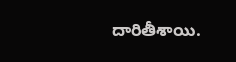దారితీశాయి.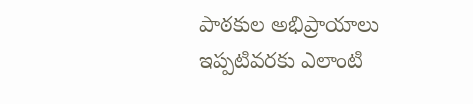పాఠకుల అభిప్రాయాలు
ఇప్పటివరకు ఎలాంటి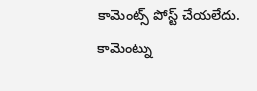కామెంట్స్ పోస్ట్ చేయలేదు.
కామెంట్ను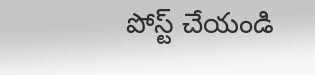పోస్ట్ చేయండి